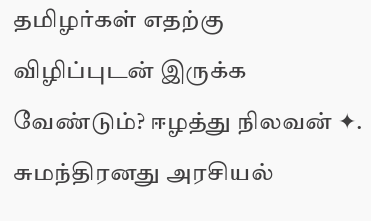தமிழர்கள் எதற்கு விழிப்புடன் இருக்க வேண்டும்? ஈழத்து நிலவன் ✦. சுமந்திரனது அரசியல்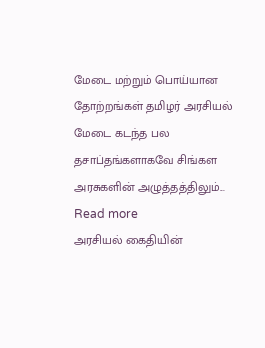மேடை மற்றும் பொய்யான தோற்றங்கள் தமிழர் அரசியல் மேடை கடந்த பல தசாப்தங்களாகவே சிங்கள அரசுகளின் அழுத்தத்திலும்... Read more
அரசியல் கைதியின்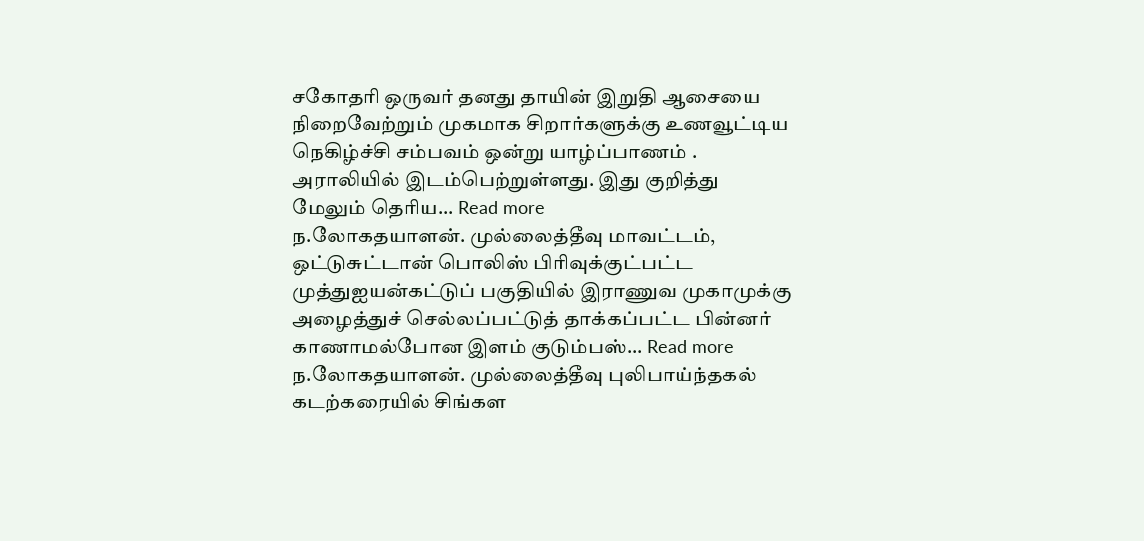சகோதரி ஒருவர் தனது தாயின் இறுதி ஆசையை நிறைவேற்றும் முகமாக சிறார்களுக்கு உணவூட்டிய நெகிழ்ச்சி சம்பவம் ஒன்று யாழ்ப்பாணம் . அராலியில் இடம்பெற்றுள்ளது. இது குறித்து மேலும் தெரிய... Read more
ந.லோகதயாளன். முல்லைத்தீவு மாவட்டம், ஒட்டுசுட்டான் பொலிஸ் பிரிவுக்குட்பட்ட முத்துஐயன்கட்டுப் பகுதியில் இராணுவ முகாமுக்கு அழைத்துச் செல்லப்பட்டுத் தாக்கப்பட்ட பின்னர் காணாமல்போன இளம் குடும்பஸ்... Read more
ந.லோகதயாளன். முல்லைத்தீவு புலிபாய்ந்தகல் கடற்கரையில் சிங்கள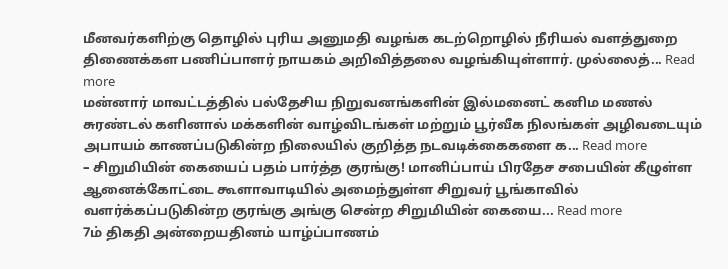மீனவர்களிற்கு தொழில் புரிய அனுமதி வழங்க கடற்றொழில் நீரியல் வளத்துறை திணைக்கள பணிப்பாளர் நாயகம் அறிவித்தலை வழங்கியுள்ளார். முல்லைத்... Read more
மன்னார் மாவட்டத்தில் பல்தேசிய நிறுவனங்களின் இல்மனைட் கனிம மணல் சுரண்டல் களினால் மக்களின் வாழ்விடங்கள் மற்றும் பூர்வீக நிலங்கள் அழிவடையும் அபாயம் காணப்படுகின்ற நிலையில் குறித்த நடவடிக்கைகளை க... Read more
– சிறுமியின் கையைப் பதம் பார்த்த குரங்கு! மானிப்பாய் பிரதேச சபையின் கீழுள்ள ஆனைக்கோட்டை கூளாவாடியில் அமைந்துள்ள சிறுவர் பூங்காவில் வளர்க்கப்படுகின்ற குரங்கு அங்கு சென்ற சிறுமியின் கையை... Read more
7ம் திகதி அன்றையதினம் யாழ்ப்பாணம்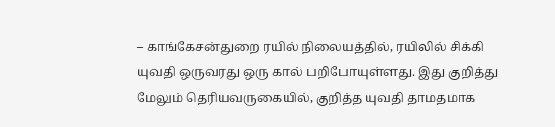– காங்கேசன்துறை ரயில் நிலையத்தில், ரயிலில் சிக்கி யுவதி ஒருவரது ஒரு கால் பறிபோயுள்ளது. இது குறித்து மேலும் தெரியவருகையில், குறித்த யுவதி தாமதமாக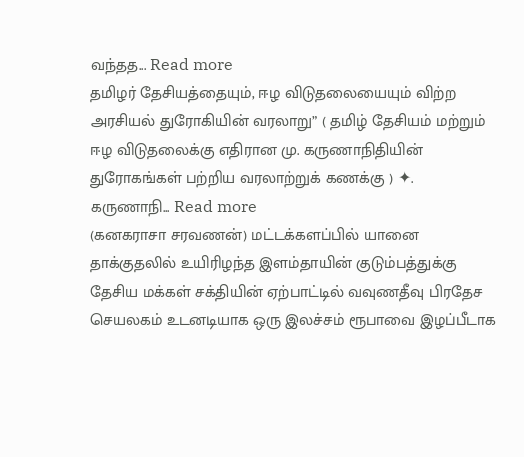வந்தத... Read more
தமிழர் தேசியத்தையும், ஈழ விடுதலையையும் விற்ற அரசியல் துரோகியின் வரலாறு” ( தமிழ் தேசியம் மற்றும் ஈழ விடுதலைக்கு எதிரான மு. கருணாநிதியின் துரோகங்கள் பற்றிய வரலாற்றுக் கணக்கு ) ✦. கருணாநி... Read more
(கனகராசா சரவணன்) மட்டக்களப்பில் யானை தாக்குதலில் உயிரிழந்த இளம்தாயின் குடும்பத்துக்கு தேசிய மக்கள் சக்தியின் ஏற்பாட்டில் வவுணதீவு பிரதேச செயலகம் உடனடியாக ஒரு இலச்சம் ரூபாவை இழப்பீடாக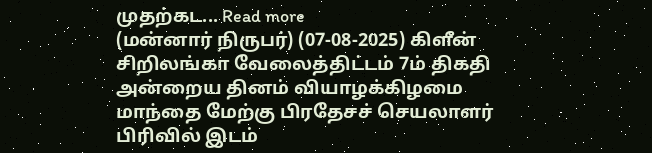முதற்கட... Read more
(மன்னார் நிருபர்) (07-08-2025) கிளீன் சிறிலங்கா வேலைத்திட்டம் 7ம் திகதி அன்றைய தினம் வியாழக்கிழமை மாந்தை மேற்கு பிரதேசச் செயலாளர் பிரிவில் இடம்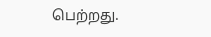பெற்றது.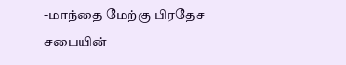-மாந்தை மேற்கு பிரதேச சபையின்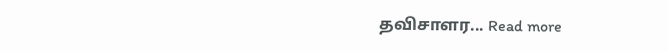தவிசாளர... Read more